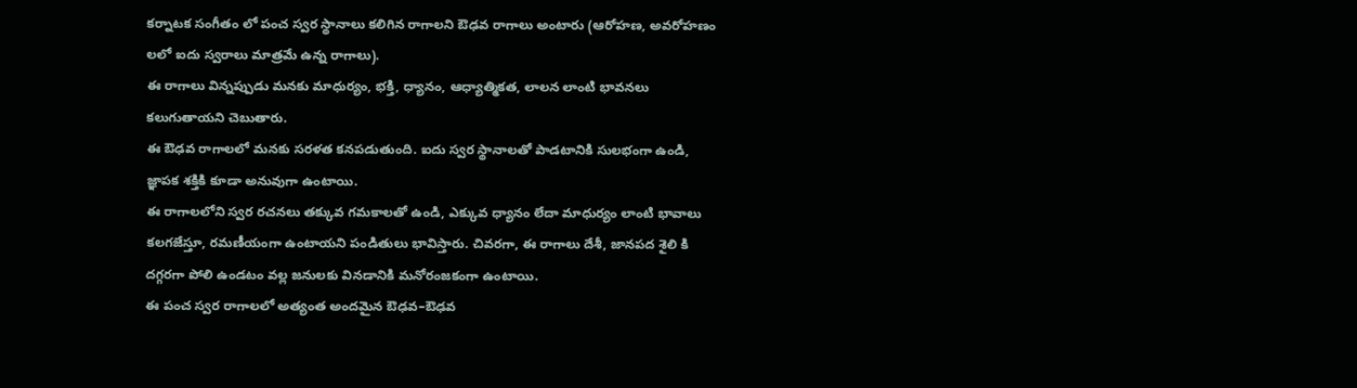కర్నాటక సంగీతం లో పంచ స్వర స్థానాలు కలిగిన రాగాలని ఔఢవ రాగాలు అంటారు (ఆరోహణ, అవరోహణం లలో ఐదు స్వరాలు మాత్రమే ఉన్న రాగాలు).
ఈ రాగాలు విన్నప్పుడు మనకు మాధుర్యం, భక్తి, ధ్యానం, ఆధ్యాత్మికత, లాలన లాంటి భావనలు కలుగుతాయని చెబుతారు.
ఈ ఔఢవ రాగాలలో మనకు సరళత కనపడుతుంది. ఐదు స్వర స్థానాలతో పాడటానికి సులభంగా ఉండి, జ్ఞాపక శక్తికి కూడా అనువుగా ఉంటాయి.
ఈ రాగాలలోని స్వర రచనలు తక్కువ గమకాలతో ఉండి, ఎక్కువ ధ్యానం లేదా మాధుర్యం లాంటి భావాలు కలగజేస్తూ, రమణీయంగా ఉంటాయని పండితులు భావిస్తారు. చివరగా, ఈ రాగాలు దేశీ, జానపద శైలి కి దగ్గరగా పోలి ఉండటం వల్ల జనులకు వినడానికి మనోరంజకంగా ఉంటాయి.
ఈ పంచ స్వర రాగాలలో అత్యంత అందమైన ఔఢవ–ఔఢవ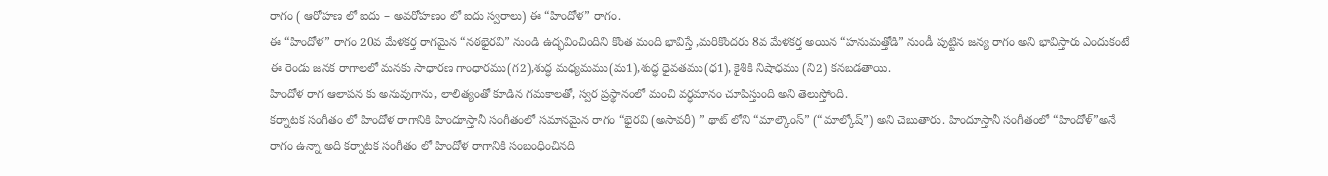రాగం ( ఆరోహణ లో ఐదు – అవరోహణం లో ఐదు స్వరాలు) ఈ “హిందోళ” రాగం.
ఈ “హిందోళ” రాగం 20వ మేళకర్త రాగమైన “నఠభైరవి” నుండి ఉద్భవించిందిని కొంత మంది భావిస్తే ,మరికొందరు 8వ మేళకర్త అయిన “హనుమత్తోడి” నుండీ పుట్టిన జన్య రాగం అని భావిస్తారు ఎందుకంటే ఈ రెండు జనక రాగాలలో మనకు సాధారణ గాంధారము(గ2),శుద్ధ మధ్యమము(మ1),శుద్ధ ధైవతము(ధ1), కైశికి నిషాధము (ని2) కనబడతాయి.
హిందోళ రాగ ఆలాపన కు అనువుగాను, లాలిత్యంతో కూడిన గమకాలతో, స్వర ప్రస్థానంలో మంచి వర్ధమానం చూపిస్తుంది అని తెలుస్తోంది.
కర్నాటక సంగీతం లో హిందోళ రాగానికి హిందూస్తానీ సంగీతంలో సమానమైన రాగం “భైరవి (అసావరీ) ” థాట్ లోని “మాల్కౌంస్” (“మాల్కోష్”) అని చెబుతారు. హిందూస్తానీ సంగీతంలో “హిందోళ్”అనే రాగం ఉన్నా అది కర్నాటక సంగీతం లో హిందోళ రాగానికి సంబంధించినది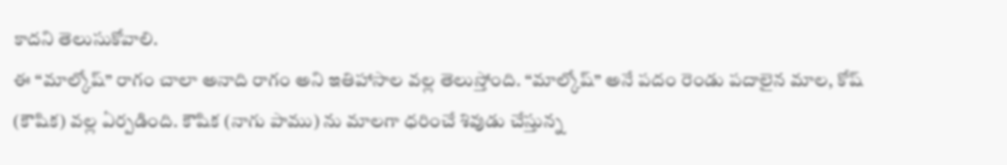కాదని తెలుసుకోవాలి.
ఈ “మాల్కోష్” రాగం చాలా అనాది రాగం అని ఇతిహాసాల వల్ల తెలుస్తోంది. “మాల్కోష్” అనే పదం రెండు పదాలైన మాల, కోష్ (కౌషిక) వల్ల ఏర్పడింది. కౌషిక (నాగు పాము) ను మాలగా ధరించే శివుడు చేస్తున్న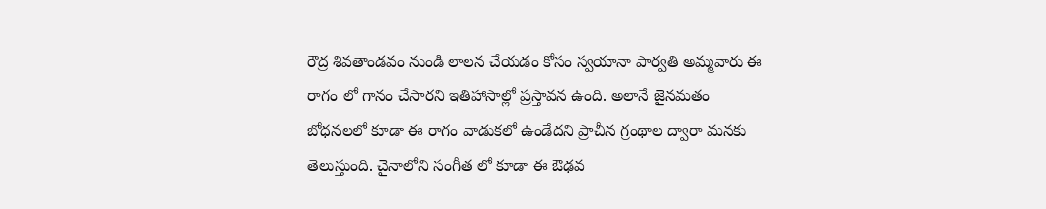రౌద్ర శివతాండవం నుండి లాలన చేయడం కోసం స్వయానా పార్వతి అమ్మవారు ఈ రాగం లో గానం చేసారని ఇతిహాసాల్లో ప్రస్తావన ఉంది. అలానే జైనమతం బోధనలలో కూడా ఈ రాగం వాడుకలో ఉండేదని ప్రాచీన గ్రంథాల ద్వారా మనకు తెలుస్తుంది. చైనాలోని సంగీత లో కూడా ఈ ఔఢవ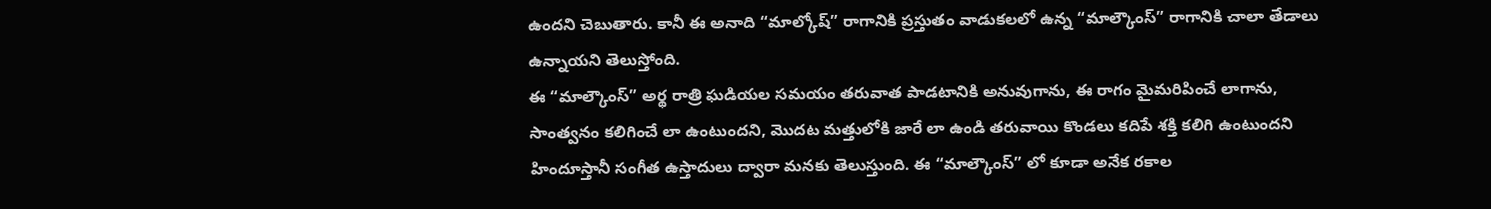ఉందని చెబుతారు. కానీ ఈ అనాది “మాల్కోష్” రాగానికి ప్రస్తుతం వాడుకలలో ఉన్న “మాల్కౌంస్” రాగానికి చాలా తేడాలు ఉన్నాయని తెలుస్తోంది.
ఈ “మాల్కౌంస్” అర్థ రాత్రి ఘడియల సమయం తరువాత పాడటానికి అనువుగాను, ఈ రాగం మైమరిపించే లాగాను, సాంత్వనం కలిగించే లా ఉంటుందని, మొదట మత్తులోకి జారే లా ఉండి తరువాయి కొండలు కదిపే శక్తి కలిగి ఉంటుందని హిందూస్తానీ సంగీత ఉస్తాదులు ద్వారా మనకు తెలుస్తుంది. ఈ “మాల్కౌంస్” లో కూడా అనేక రకాల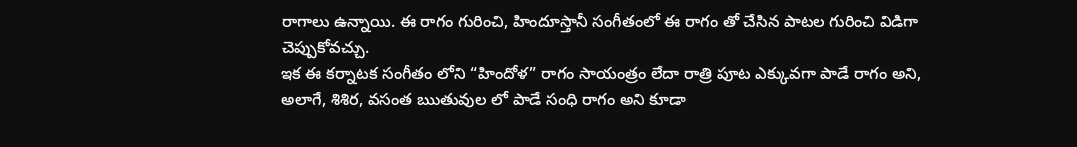రాగాలు ఉన్నాయి. ఈ రాగం గురించి, హిందూస్తానీ సంగీతంలో ఈ రాగం తో చేసిన పాటల గురించి విడిగా చెప్పుకోవచ్చు.
ఇక ఈ కర్నాటక సంగీతం లోని “హిందోళ” రాగం సాయంత్రం లేదా రాత్రి పూట ఎక్కువగా పాడే రాగం అని, అలాగే, శిశిర, వసంత ఋతువుల లో పాడే సంధి రాగం అని కూడా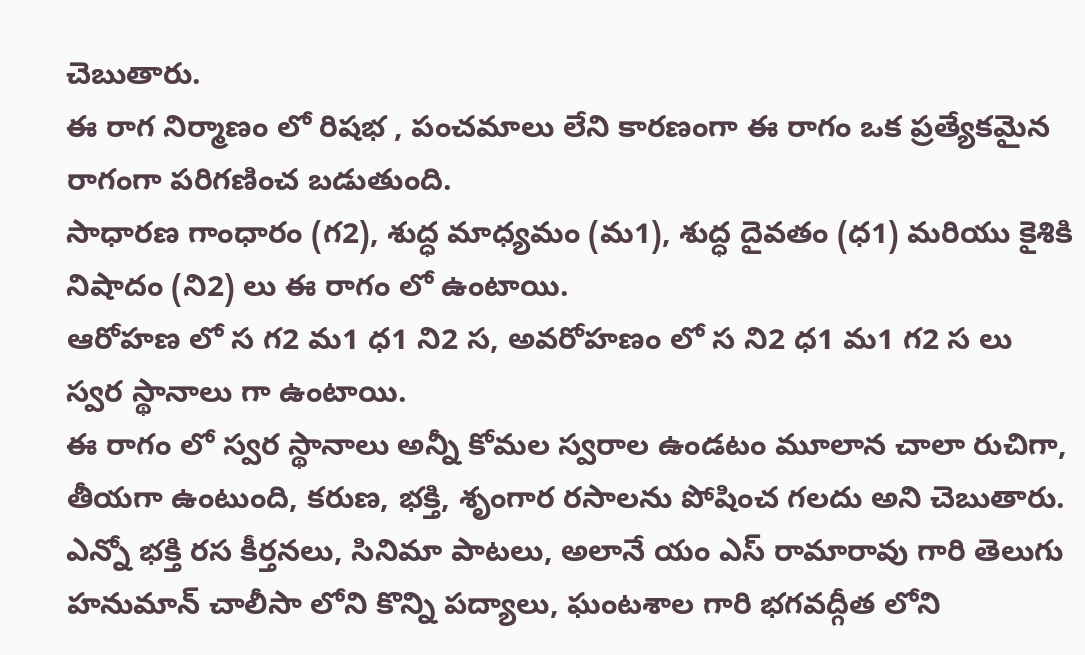చెబుతారు.
ఈ రాగ నిర్మాణం లో రిషభ , పంచమాలు లేని కారణంగా ఈ రాగం ఒక ప్రత్యేకమైన రాగంగా పరిగణించ బడుతుంది.
సాధారణ గాంధారం (గ2), శుద్ధ మాధ్యమం (మ1), శుద్ధ దైవతం (ధ1) మరియు కైశికి నిషాదం (ని2) లు ఈ రాగం లో ఉంటాయి.
ఆరోహణ లో స గ2 మ1 ధ1 ని2 స, అవరోహణం లో స ని2 ధ1 మ1 గ2 స లు స్వర స్థానాలు గా ఉంటాయి.
ఈ రాగం లో స్వర స్థానాలు అన్నీ కోమల స్వరాల ఉండటం మూలాన చాలా రుచిగా, తీయగా ఉంటుంది, కరుణ, భక్తి, శృంగార రసాలను పోషించ గలదు అని చెబుతారు.
ఎన్నో భక్తి రస కీర్తనలు, సినిమా పాటలు, అలానే యం ఎస్ రామారావు గారి తెలుగు హనుమాన్ చాలీసా లోని కొన్ని పద్యాలు, ఘంటశాల గారి భగవద్గీత లోని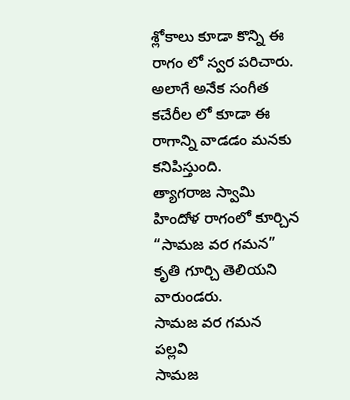శ్లోకాలు కూడా కొన్ని ఈ రాగం లో స్వర పరిచారు.
అలాగే అనేక సంగీత కచేరీల లో కూడా ఈ రాగాన్ని వాడడం మనకు కనిపిస్తుంది.
త్యాగరాజ స్వామి హిందోళ రాగంలో కూర్చిన “సామజ వర గమన” కృతి గూర్చి తెలియని వారుండరు.
సామజ వర గమన
పల్లవి
సామజ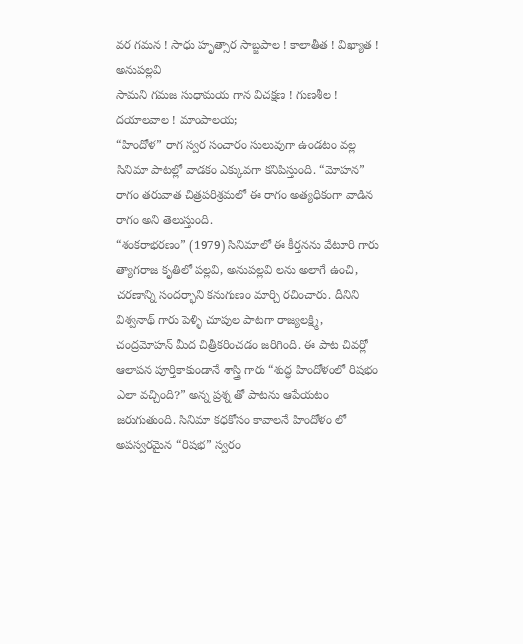వర గమన ! సాధు హృత్సార సాబ్జపాల ! కాలాతీత ! విఖ్యాత !
అనుపల్లవి
సామని గమజ సుధామయ గాన విచక్షణ ! గుణశీల ! దయాలవాల ! మాంపాలయ;
“హిందోళ” రాగ స్వర సంచారం సులువుగా ఉండటం వల్ల సినిమా పాటల్లో వాడకం ఎక్కువగా కనిపిస్తుంది. “మోహన” రాగం తరువాత చిత్రపరిశ్రమలో ఈ రాగం అత్యధికంగా వాడిన రాగం అని తెలుస్తుంది.
“శంకరాభరణం” (1979) సినిమాలో ఈ కీర్తనను వేటూరి గారు త్యాగరాజ కృతిలో పల్లవి, అనుపల్లవి లను అలాగే ఉంచి, చరణాన్ని సందర్భాని కనుగుణం మార్చి రచించారు. దీనిని విశ్వనాథ్ గారు పెళ్ళి చూపుల పాటగా రాజ్యలక్ష్మి, చంద్రమోహన్ మీద చిత్రీకరించడం జరిగింది. ఈ పాట చివర్లో ఆలాపన పూర్తికాకుండానే శాస్త్రి గారు “శుద్ధ హిందోళంలో రిషభం ఎలా వచ్చింది?” అన్న ప్రశ్న తో పాటను ఆపేయటం జరుగుతుంది. సినిమా కధకోసం కావాలనే హిందోళం లో అపస్వరమైన “రిషభ” స్వరం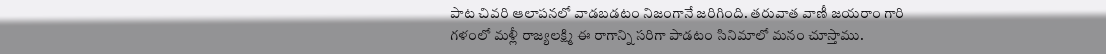పాట చివరి ఆలాపనలో వాడబడటం నిజంగానే జరిగింది. తరువాత వాణీ జయరాం గారి గళంలో మళ్లీ రాజ్యలక్ష్మి ఈ రాగాన్ని సరిగా పాడటం సినిమాలో మనం చూస్తాము.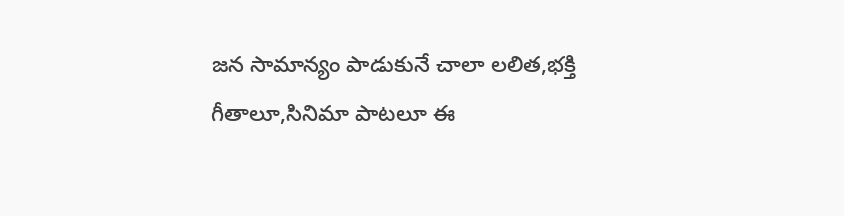జన సామాన్యం పాడుకునే చాలా లలిత,భక్తి గీతాలూ,సినిమా పాటలూ ఈ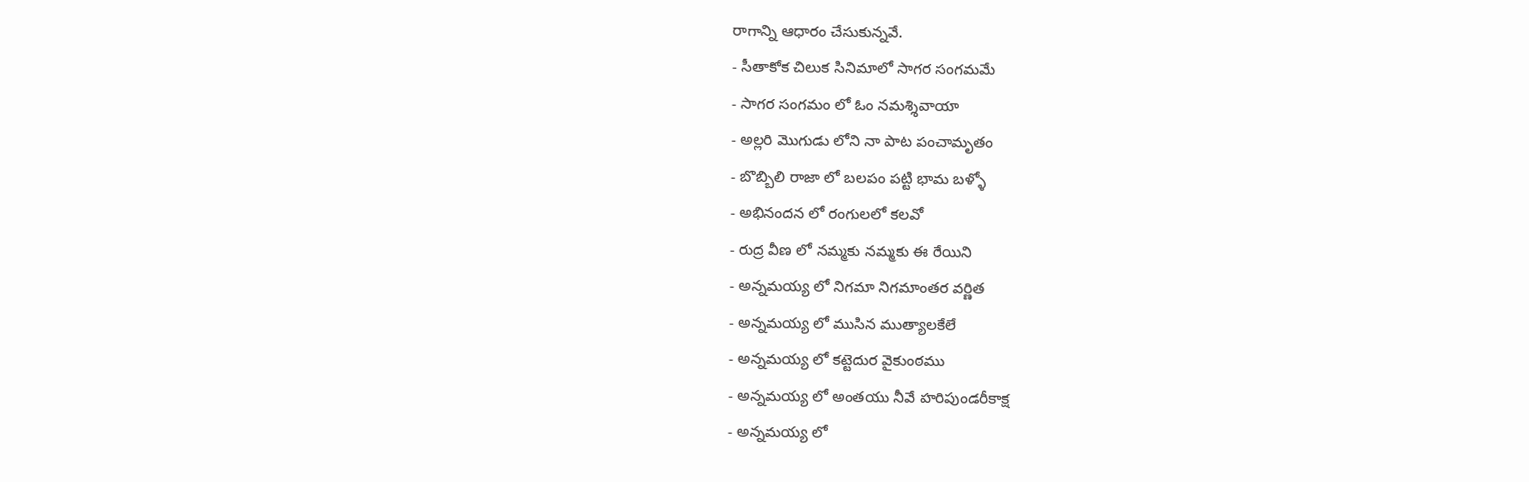రాగాన్ని ఆధారం చేసుకున్నవే.
- సీతాకోక చిలుక సినిమాలో సాగర సంగమమే
- సాగర సంగమం లో ఓం నమశ్శివాయా
- అల్లరి మొగుడు లోని నా పాట పంచామృతం
- బొబ్బిలి రాజా లో బలపం పట్టి భామ బళ్ళో
- అభినందన లో రంగులలో కలవో
- రుద్ర వీణ లో నమ్మకు నమ్మకు ఈ రేయిని
- అన్నమయ్య లో నిగమా నిగమాంతర వర్ణిత
- అన్నమయ్య లో ముసిన ముత్యాలకేలే
- అన్నమయ్య లో కట్టెదుర వైకుంఠము
- అన్నమయ్య లో అంతయు నీవే హరిపుండరీకాక్ష
- అన్నమయ్య లో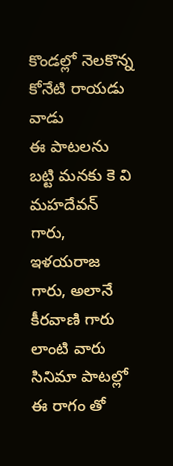కొండల్లో నెలకొన్న కోనేటి రాయడు వాడు
ఈ పాటలను బట్టి మనకు కె వి మహదేవన్ గారు, ఇళయరాజ గారు, అలానే కీరవాణి గారు లాంటి వారు సినిమా పాటల్లో ఈ రాగం తో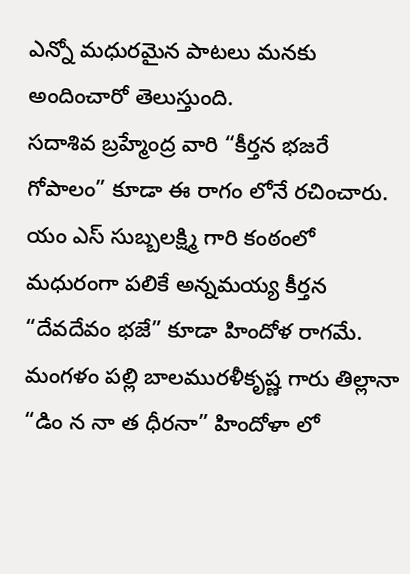ఎన్నో మధురమైన పాటలు మనకు అందించారో తెలుస్తుంది.
సదాశివ బ్రహ్మేంద్ర వారి “కీర్తన భజరే గోపాలం” కూడా ఈ రాగం లోనే రచించారు.
యం ఎస్ సుబ్బలక్ష్మి గారి కంఠంలో మధురంగా పలికే అన్నమయ్య కీర్తన “దేవదేవం భజే” కూడా హిందోళ రాగమే.
మంగళం పల్లి బాలమురళీకృష్ణ గారు తిల్లానా “డిం న నా త ధీరనా” హిందోళా లో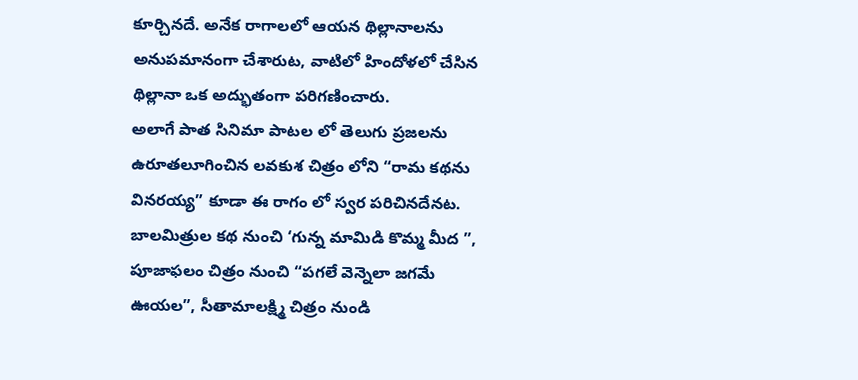కూర్చినదే. అనేక రాగాలలో ఆయన థిల్లానాలను అనుపమానంగా చేశారుట, వాటిలో హిందోళలో చేసిన థిల్లానా ఒక అద్భుతంగా పరిగణించారు.
అలాగే పాత సినిమా పాటల లో తెలుగు ప్రజలను ఉరూతలూగించిన లవకుశ చిత్రం లోని “రామ కథను వినరయ్య” కూడా ఈ రాగం లో స్వర పరిచినదేనట. బాలమిత్రుల కథ నుంచి ‘గున్న మామిడి కొమ్మ మీద ”, పూజాఫలం చిత్రం నుంచి “పగలే వెన్నెలా జగమే ఊయల”, సీతామాలక్ష్మి చిత్రం నుండి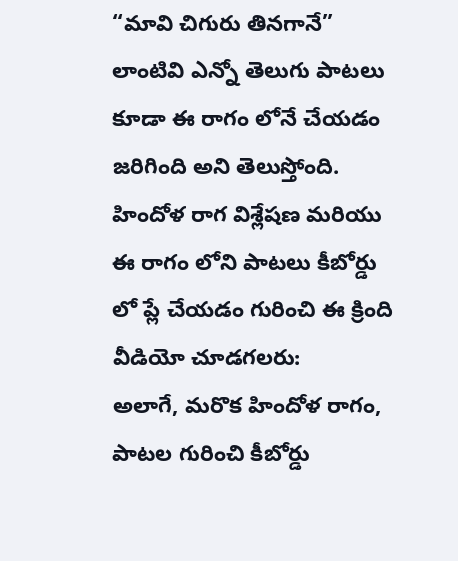“మావి చిగురు తినగానే” లాంటివి ఎన్నో తెలుగు పాటలు కూడా ఈ రాగం లోనే చేయడం జరిగింది అని తెలుస్తోంది.
హిందోళ రాగ విశ్లేషణ మరియు ఈ రాగం లోని పాటలు కీబోర్డు లో ప్లే చేయడం గురించి ఈ క్రింది వీడియో చూడగలరు:
అలాగే, మరొక హిందోళ రాగం, పాటల గురించి కీబోర్డు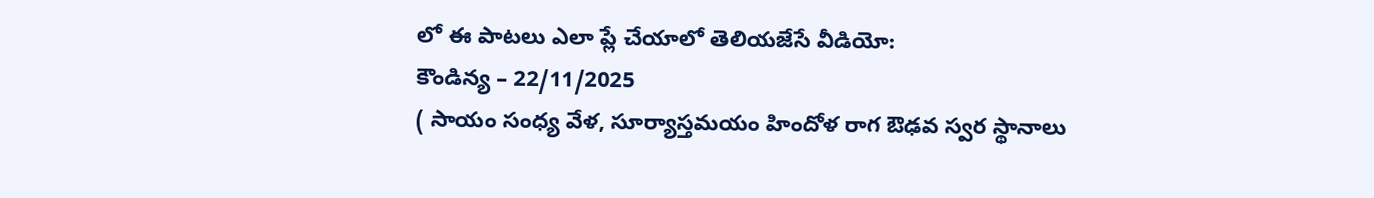లో ఈ పాటలు ఎలా ప్లే చేయాలో తెలియజేసే వీడియో:
కౌండిన్య – 22/11/2025
( సాయం సంధ్య వేళ, సూర్యాస్తమయం హిందోళ రాగ ఔఢవ స్వర స్థానాలు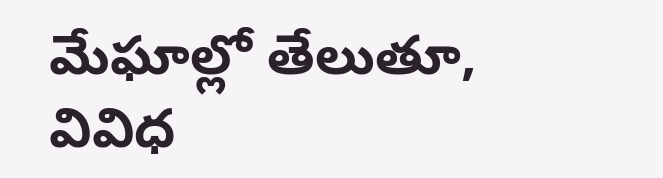మేఘాల్లో తేలుతూ, వివిధ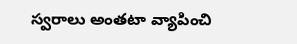స్వరాలు అంతటా వ్యాపించి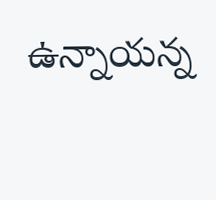ఉన్నాయన్న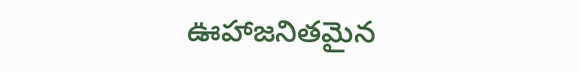ఊహాజనితమైన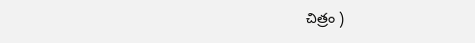చిత్రం )